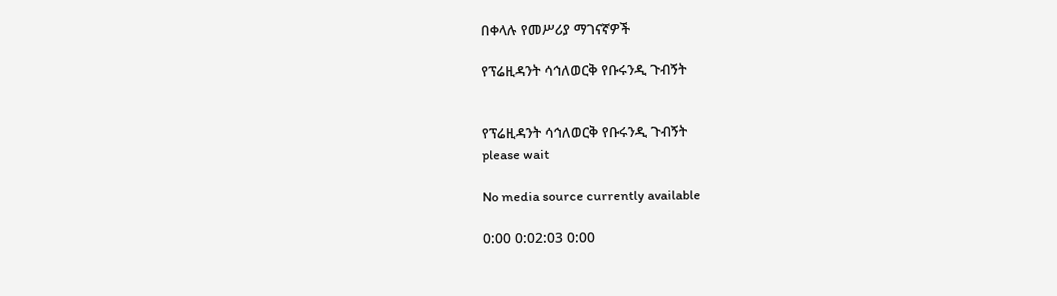በቀላሉ የመሥሪያ ማገናኛዎች

የፕሬዚዳንት ሳኅለወርቅ የቡሩንዲ ጉብኝት


የፕሬዚዳንት ሳኅለወርቅ የቡሩንዲ ጉብኝት
please wait

No media source currently available

0:00 0:02:03 0:00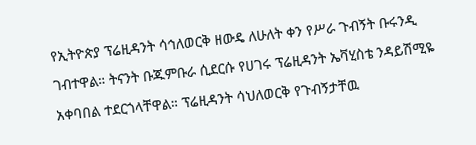የኢትዮጵያ ፕሬዚዳንት ሳኅለወርቅ ዘውዴ ለሁለት ቀን የሥራ ጉብኝት ቡሩንዲ ገብተዋል። ትናንት ቡጁምቡራ ሲደርሱ የሀገሩ ፕሬዚዳንት ኤቫሂስቴ ንዳይሽሚዬ አቀባበል ተደርጎላቸዋል። ፕሬዚዳንት ሳህለወርቅ የጉብኝታቸዉ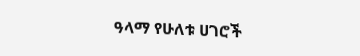ዓላማ የሁለቱ ሀገሮች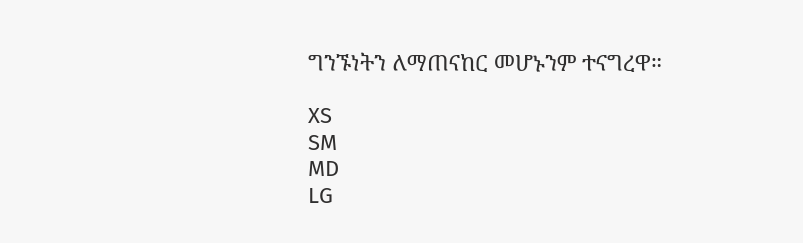ግንኙነትን ለማጠናከር መሆኑንም ተናግረዋ።

XS
SM
MD
LG